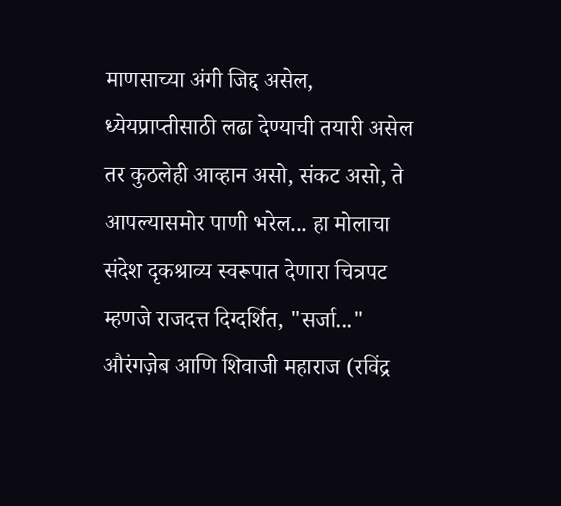माणसाच्या अंगी जिद्द असेल, ध्येयप्राप्तीसाठी लढा देण्याची तयारी असेल तर कुठलेही आव्हान असो, संकट असो, ते आपल्यासमोर पाणी भरेल... हा मोलाचा संदेश दृकश्राव्य स्वरूपात देणारा चित्रपट म्हणजे राजदत्त दिग्दर्शित, "सर्जा..."
औरंगज़ेब आणि शिवाजी महाराज (रविंद्र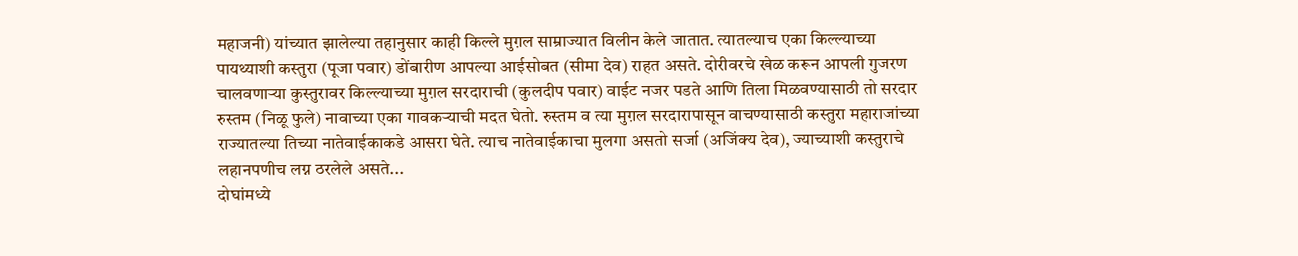महाजनी) यांच्यात झालेल्या तहानुसार काही किल्ले मुग़ल साम्राज्यात विलीन केले जातात. त्यातल्याच एका किल्ल्याच्या पायथ्याशी कस्तुरा (पूजा पवार) डोंबारीण आपल्या आईसोबत (सीमा देव) राहत असते. दोरीवरचे खेळ करून आपली गुजरण चालवणाऱ्या कुस्तुरावर किल्ल्याच्या मुग़ल सरदाराची (कुलदीप पवार) वाईट नजर पडते आणि तिला मिळवण्यासाठी तो सरदार रुस्तम (निळू फुले) नावाच्या एका गावकऱ्याची मदत घेतो. रुस्तम व त्या मुग़ल सरदारापासून वाचण्यासाठी कस्तुरा महाराजांच्या राज्यातल्या तिच्या नातेवाईकाकडे आसरा घेते. त्याच नातेवाईकाचा मुलगा असतो सर्जा (अजिंक्य देव), ज्याच्याशी कस्तुराचे लहानपणीच लग्न ठरलेले असते...
दोघांमध्ये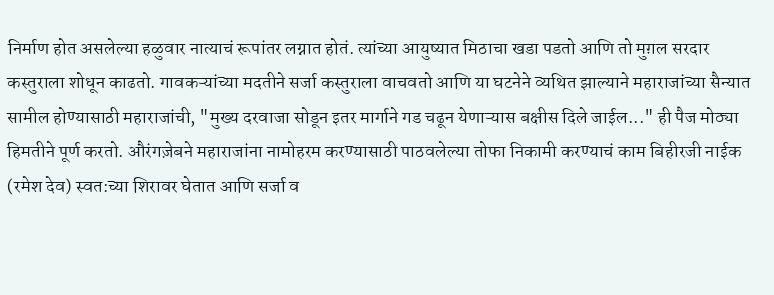निर्माण होत असलेल्या हळुवार नात्याचं रूपांतर लग्नात होतं. त्यांच्या आयुष्यात मिठाचा खडा पडतो आणि तो मुग़ल सरदार कस्तुराला शोधून काढतो. गावकऱ्यांच्या मदतीने सर्जा कस्तुराला वाचवतो आणि या घटनेने व्यथित झाल्याने महाराजांच्या सैन्यात सामील होण्यासाठी महाराजांची, "मुख्य दरवाजा सोडून इतर मार्गाने गड चढून येणाऱ्यास बक्षीस दिले जाईल..." ही पैज मोठ्या हिमतीने पूर्ण करतो. औरंगज़ेबने महाराजांना नामोहरम करण्यासाठी पाठवलेल्या तोफा निकामी करण्याचं काम बिहीरजी नाईक (रमेश देव) स्वत:च्या शिरावर घेतात आणि सर्जा व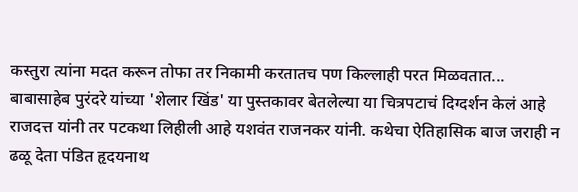कस्तुरा त्यांना मदत करून तोफा तर निकामी करतातच पण किल्लाही परत मिळवतात...
बाबासाहेब पुरंदरे यांच्या 'शेलार खिंड' या पुस्तकावर बेतलेल्या या चित्रपटाचं दिग्दर्शन केलं आहे राजदत्त यांनी तर पटकथा लिहीली आहे यशवंत राजनकर यांनी. कथेचा ऐतिहासिक बाज जराही न ढळू देता पंडित हृदयनाथ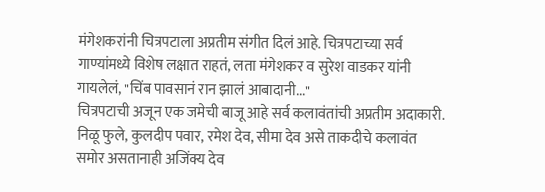मंगेशकरांनी चित्रपटाला अप्रतीम संगीत दिलं आहे. चित्रपटाच्या सर्व गाण्यांमध्ये विशेष लक्षात राहतं, लता मंगेशकर व सुरेश वाडकर यांनी गायलेलं, "चिंब पावसानं रान झालं आबादानी..."
चित्रपटाची अजून एक जमेची बाजू आहे सर्व कलावंतांची अप्रतीम अदाकारी. निळू फुले, कुलदीप पवार, रमेश देव, सीमा देव असे ताकदीचे कलावंत समोर असतानाही अजिंक्य देव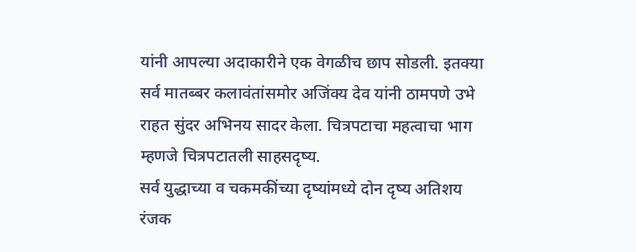यांनी आपल्या अदाकारीने एक वेगळीच छाप सोडली. इतक्या सर्व मातब्बर कलावंतांसमोर अजिंक्य देव यांनी ठामपणे उभे राहत सुंदर अभिनय सादर केला. चित्रपटाचा महत्वाचा भाग म्हणजे चित्रपटातली साहसदृष्य.
सर्व युद्धाच्या व चकमकींच्या दृष्यांमध्ये दोन दृष्य अतिशय रंजक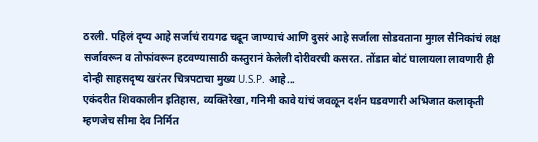ठरली. पहिलं दृष्य आहे सर्जाचं रायगढ चढून जाण्याचं आणि दुसरं आहे सर्जाला सोडवताना मुग़ल सैनिकांचं लक्ष सर्जावरून व तोफांवरून हटवण्यासाठी कस्तुरानं केलेली दोरीवरची कसरत. तोंडात बोटं घालायला लावणारी ही दोन्ही साहसदृष्य खरंतर चित्रपटाचा मुख्य U.S.P. आहे...
एकंदरीत शिवकालीन इतिहास, व्यक्तिरेखा, गनिमी कावे यांचं जवळून दर्शन घडवणारी अभिजात कलाकृती म्हणजेच सीमा देव निर्मित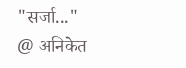"सर्जा..."
@ अनिकेत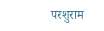परशुराम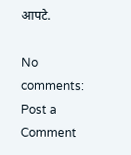आपटे.

No comments:
Post a Comment